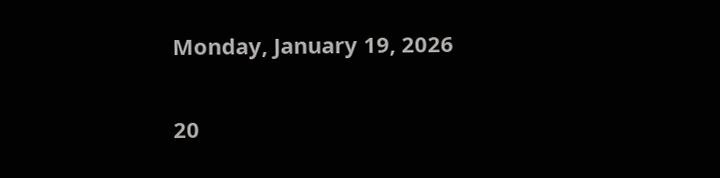Monday, January 19, 2026

20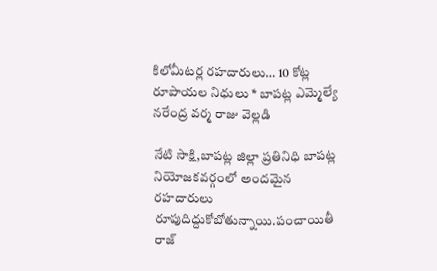కిలోమీటర్ల రహదారులు… 10 కోట్ల రూపాయల నిధులు * బాపట్ల ఎమ్మెల్యే నరేంద్ర వర్మ రాజు వెల్లడి

నేటి సాక్షి,బాపట్ల జిల్లా ప్రతినిధి బాపట్ల నియోజకవర్గంలో అందమైన రహదారులు రూపుదిద్దుకోబోతున్నాయి.పంచాయితీ రాజ్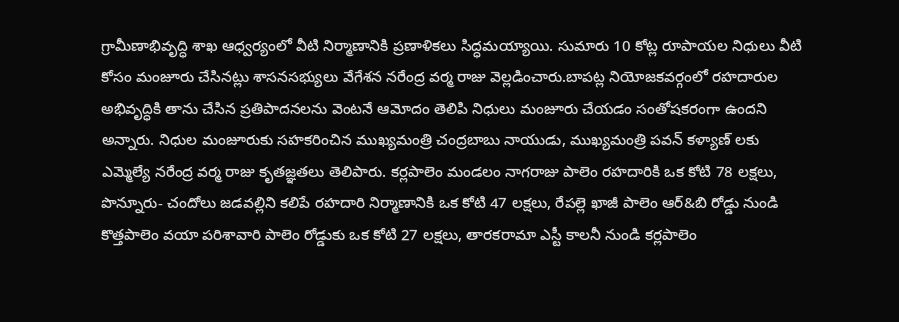గ్రామీణాభివృద్ధి శాఖ ఆధ్వర్యంలో వీటి నిర్మాణానికి ప్రణాళికలు సిద్ధమయ్యాయి. సుమారు 10 కోట్ల రూపాయల నిధులు వీటి కోసం మంజూరు చేసినట్లు శాసనసభ్యులు వేగేశన నరేంద్ర వర్మ రాజు వెల్లడించారు.బాపట్ల నియోజకవర్గంలో రహదారుల అభివృద్ధికి తాను చేసిన ప్రతిపాదనలను వెంటనే ఆమోదం తెలిపి నిధులు మంజూరు చేయడం సంతోషకరంగా ఉందని అన్నారు. నిధుల మంజూరుకు సహకరించిన ముఖ్యమంత్రి చంద్రబాబు నాయుడు, ముఖ్యమంత్రి పవన్ కళ్యాణ్ లకు ఎమ్మెల్యే నరేంద్ర వర్మ రాజు కృతజ్ఞతలు తెలిపారు. కర్లపాలెం మండలం నాగరాజు పాలెం రహదారికి ఒక కోటి 78 లక్షలు, పొన్నూరు- చందోలు జడవల్లిని కలిపే రహదారి నిర్మాణానికి ఒక కోటి 47 లక్షలు, రేపల్లె ఖాజీ పాలెం ఆర్&బి రోడ్డు నుండి కొత్తపాలెం వయా పరిశావారి పాలెం రోడ్డుకు ఒక కోటి 27 లక్షలు, తారకరామా ఎస్టీ కాలనీ నుండి కర్లపాలెం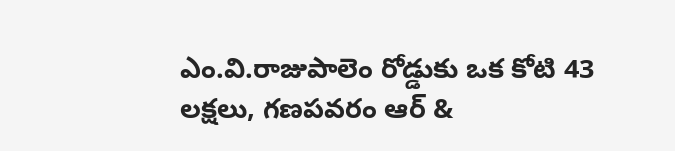ఎం.వి.రాజుపాలెం రోడ్డుకు ఒక కోటి 43 లక్షలు, గణపవరం ఆర్ &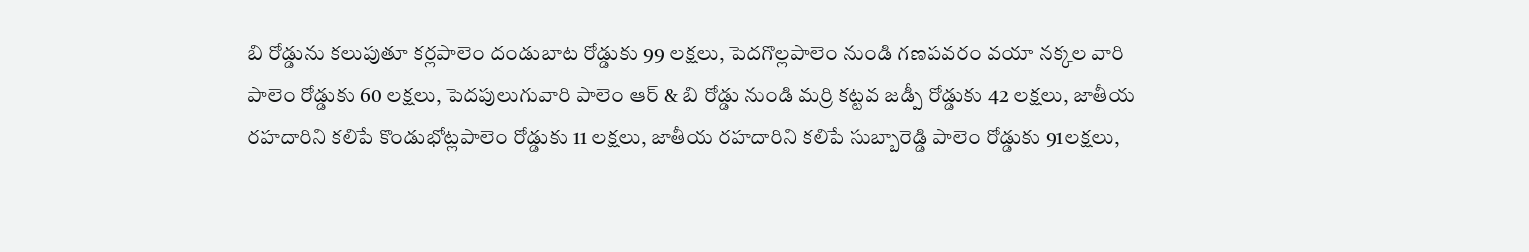బి రోడ్డును కలుపుతూ కర్లపాలెం దండుబాట రోడ్డుకు 99 లక్షలు, పెదగొల్లపాలెం నుండి గణపవరం వయా నక్కల వారి పాలెం రోడ్డుకు 60 లక్షలు, పెదపులుగువారి పాలెం ఆర్ & బి రోడ్డు నుండి మర్రి కట్టవ జడ్పీ రోడ్డుకు 42 లక్షలు, జాతీయ రహదారిని కలిపే కొండుభోట్లపాలెం రోడ్డుకు 11 లక్షలు, జాతీయ రహదారిని కలిపే సుబ్బారెడ్డి పాలెం రోడ్డుకు 91లక్షలు,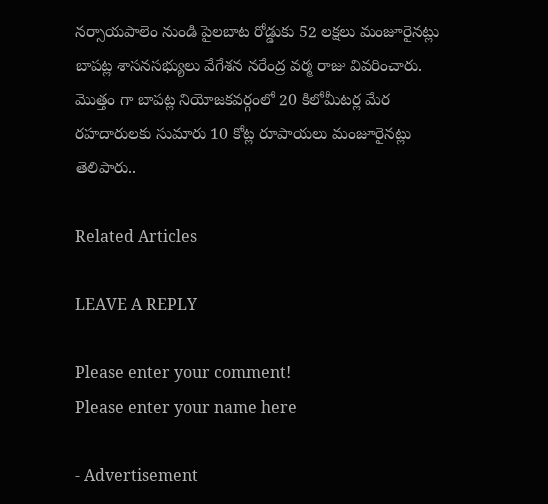నర్సాయపాలెం నుండి పైలబాట రోడ్డుకు 52 లక్షలు మంజూరైనట్లు బాపట్ల శాసనసభ్యులు వేగేశన నరేంద్ర వర్మ రాజు వివరించారు. మొత్తం గా బాపట్ల నియోజకవర్గంలో 20 కిలోమీటర్ల మేర రహదారులకు సుమారు 10 కోట్ల రూపాయలు మంజూరైనట్లు తెలిపారు..

Related Articles

LEAVE A REPLY

Please enter your comment!
Please enter your name here

- Advertisement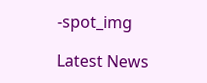-spot_img

Latest News